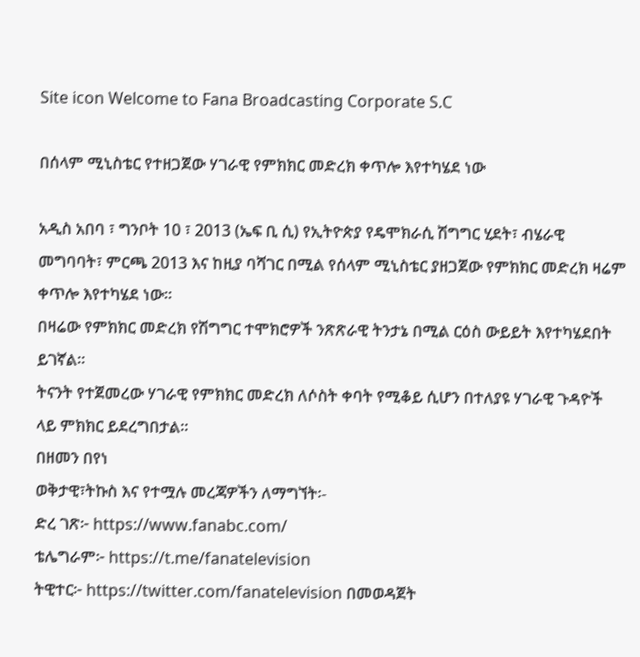Site icon Welcome to Fana Broadcasting Corporate S.C

በሰላም ሚኒስቴር የተዘጋጀው ሃገራዊ የምክክር መድረክ ቀጥሎ እየተካሄደ ነው

አዲስ አበባ ፣ ግንቦት 10 ፣ 2013 (ኤፍ ቢ ሲ) የኢትዮጵያ የዴሞክራሲ ሽግግር ሂደት፣ ብሄራዊ መግባባት፣ ምርጫ 2013 እና ከዚያ ባሻገር በሚል የሰላም ሚኒስቴር ያዘጋጀው የምክክር መድረክ ዛሬም ቀጥሎ እየተካሄደ ነው።
በዛሬው የምክክር መድረክ የሽግግር ተሞክሮዎች ንጽጽራዊ ትንታኔ በሚል ርዕስ ውይይት እየተካሄደበት ይገኛል።
ትናንት የተጀመረው ሃገራዊ የምክክር መድረክ ለሶስት ቀባት የሚቆይ ሲሆን በተለያዩ ሃገራዊ ጉዳዮች ላይ ምክክር ይደረግበታል፡፡
በዘመን በየነ
ወቅታዊ፣ትኩስ እና የተሟሉ መረጃዎችን ለማግኘት፡-
ድረ ገጽ፦ https://www.fanabc.com/
ቴሌግራም፦ https://t.me/fanatelevision
ትዊተር፦ https://twitter.com/fanatelevision በመወዳጀት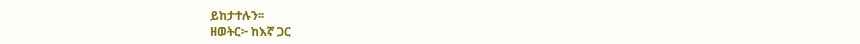ይከታተሉን፡፡
ዘወትር፦ ከእኛ ጋር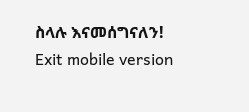ስላሉ እናመሰግናለን!
Exit mobile version